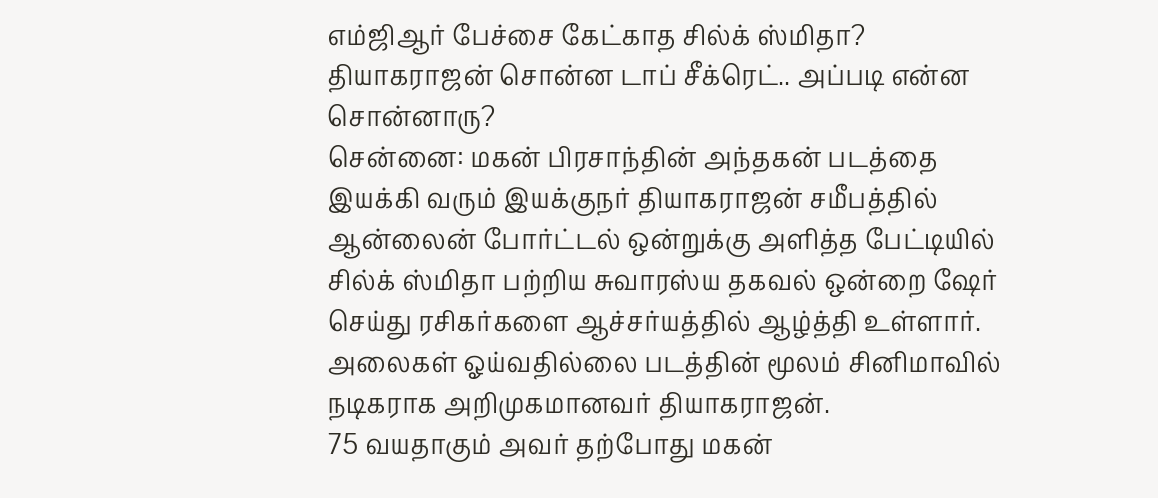எம்ஜிஆர் பேச்சை கேட்காத சில்க் ஸ்மிதா? தியாகராஜன் சொன்ன டாப் சீக்ரெட்.. அப்படி என்ன சொன்னாரு?
சென்னை: மகன் பிரசாந்தின் அந்தகன் படத்தை இயக்கி வரும் இயக்குநர் தியாகராஜன் சமீபத்தில் ஆன்லைன் போர்ட்டல் ஒன்றுக்கு அளித்த பேட்டியில் சில்க் ஸ்மிதா பற்றிய சுவாரஸ்ய தகவல் ஒன்றை ஷேர் செய்து ரசிகர்களை ஆச்சர்யத்தில் ஆழ்த்தி உள்ளார்.
அலைகள் ஓய்வதில்லை படத்தின் மூலம் சினிமாவில் நடிகராக அறிமுகமானவர் தியாகராஜன்.
75 வயதாகும் அவர் தற்போது மகன்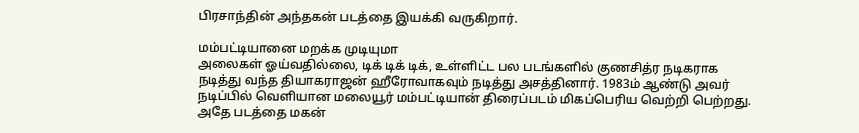பிரசாந்தின் அந்தகன் படத்தை இயக்கி வருகிறார்.

மம்பட்டியானை மறக்க முடியுமா
அலைகள் ஓய்வதில்லை, டிக் டிக் டிக், உள்ளிட்ட பல படங்களில் குணசித்ர நடிகராக நடித்து வந்த தியாகராஜன் ஹீரோவாகவும் நடித்து அசத்தினார். 1983ம் ஆண்டு அவர் நடிப்பில் வெளியான மலையூர் மம்பட்டியான் திரைப்படம் மிகப்பெரிய வெற்றி பெற்றது. அதே படத்தை மகன்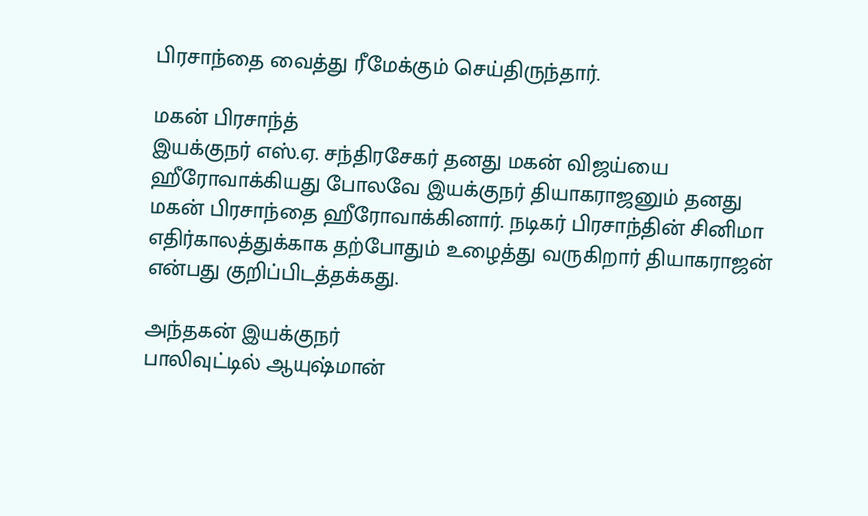பிரசாந்தை வைத்து ரீமேக்கும் செய்திருந்தார்.

மகன் பிரசாந்த்
இயக்குநர் எஸ்.ஏ. சந்திரசேகர் தனது மகன் விஜய்யை ஹீரோவாக்கியது போலவே இயக்குநர் தியாகராஜனும் தனது மகன் பிரசாந்தை ஹீரோவாக்கினார். நடிகர் பிரசாந்தின் சினிமா எதிர்காலத்துக்காக தற்போதும் உழைத்து வருகிறார் தியாகராஜன் என்பது குறிப்பிடத்தக்கது.

அந்தகன் இயக்குநர்
பாலிவுட்டில் ஆயுஷ்மான்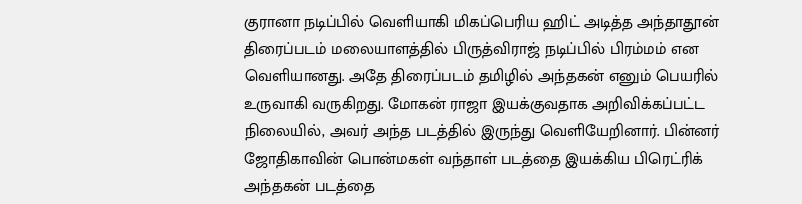குரானா நடிப்பில் வெளியாகி மிகப்பெரிய ஹிட் அடித்த அந்தாதூன் திரைப்படம் மலையாளத்தில் பிருத்விராஜ் நடிப்பில் பிரம்மம் என வெளியானது. அதே திரைப்படம் தமிழில் அந்தகன் எனும் பெயரில் உருவாகி வருகிறது. மோகன் ராஜா இயக்குவதாக அறிவிக்கப்பட்ட நிலையில், அவர் அந்த படத்தில் இருந்து வெளியேறினார். பின்னர் ஜோதிகாவின் பொன்மகள் வந்தாள் படத்தை இயக்கிய பிரெட்ரிக் அந்தகன் படத்தை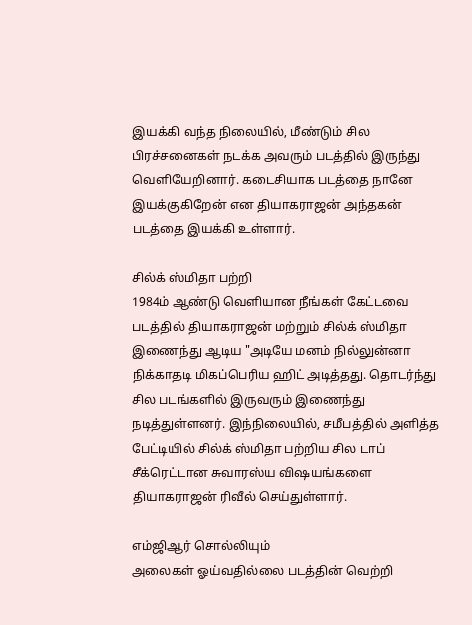இயக்கி வந்த நிலையில், மீண்டும் சில பிரச்சனைகள் நடக்க அவரும் படத்தில் இருந்து வெளியேறினார். கடைசியாக படத்தை நானே இயக்குகிறேன் என தியாகராஜன் அந்தகன் படத்தை இயக்கி உள்ளார்.

சில்க் ஸ்மிதா பற்றி
1984ம் ஆண்டு வெளியான நீங்கள் கேட்டவை படத்தில் தியாகராஜன் மற்றும் சில்க் ஸ்மிதா இணைந்து ஆடிய "அடியே மனம் நில்லுன்னா நிக்காதடி மிகப்பெரிய ஹிட் அடித்தது. தொடர்ந்து சில படங்களில் இருவரும் இணைந்து நடித்துள்ளனர். இந்நிலையில், சமீபத்தில் அளித்த பேட்டியில் சில்க் ஸ்மிதா பற்றிய சில டாப் சீக்ரெட்டான சுவாரஸ்ய விஷயங்களை தியாகராஜன் ரிவீல் செய்துள்ளார்.

எம்ஜிஆர் சொல்லியும்
அலைகள் ஓய்வதில்லை படத்தின் வெற்றி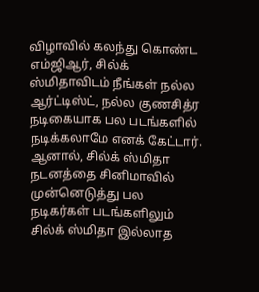விழாவில் கலந்து கொண்ட எம்ஜிஆர், சில்க் ஸ்மிதாவிடம் நீங்கள் நல்ல ஆர்ட்டிஸ்ட், நல்ல குணசித்ர நடிகையாக பல படங்களில் நடிக்கலாமே எனக் கேட்டார். ஆனால், சில்க் ஸ்மிதா நடனத்தை சினிமாவில் முன்னெடுத்து பல நடிகர்கள் படங்களிலும் சில்க் ஸ்மிதா இல்லாத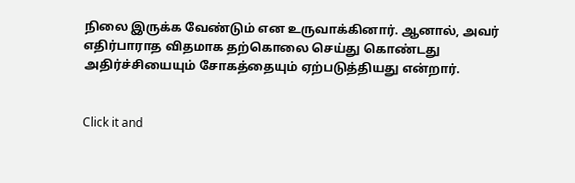நிலை இருக்க வேண்டும் என உருவாக்கினார். ஆனால், அவர் எதிர்பாராத விதமாக தற்கொலை செய்து கொண்டது அதிர்ச்சியையும் சோகத்தையும் ஏற்படுத்தியது என்றார்.


Click it and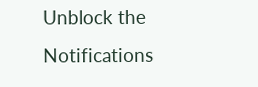Unblock the Notifications